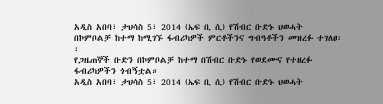አዲስ አበባ፣ ታህሳስ 5፣ 2014 (ኤፍ ቢ ሲ) የሽብር ቡድኑ ህወሓት በኮምቦልቻ ከተማ ከሚገኙ ፋብሪካዎች ምርቶችንና ግብዓቶችን መዝረፉ ተገለፀ፡፡
የጋዜጠኞች ቡድን በኮምቦልቻ ከተማ በሽብር ቡድኑ የወደሙና የተዘረፉ ፋብሪካዎችን ጎብኝቷል።
አዲስ አበባ፣ ታህሳስ 5፣ 2014 (ኤፍ ቢ ሲ) የሽብር ቡድኑ ህወሓት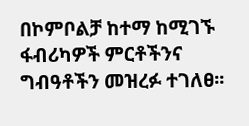በኮምቦልቻ ከተማ ከሚገኙ ፋብሪካዎች ምርቶችንና ግብዓቶችን መዝረፉ ተገለፀ፡፡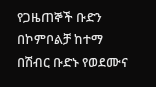የጋዜጠኞች ቡድን በኮምቦልቻ ከተማ በሽብር ቡድኑ የወደሙና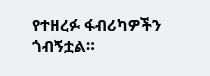የተዘረፉ ፋብሪካዎችን ጎብኝቷል።